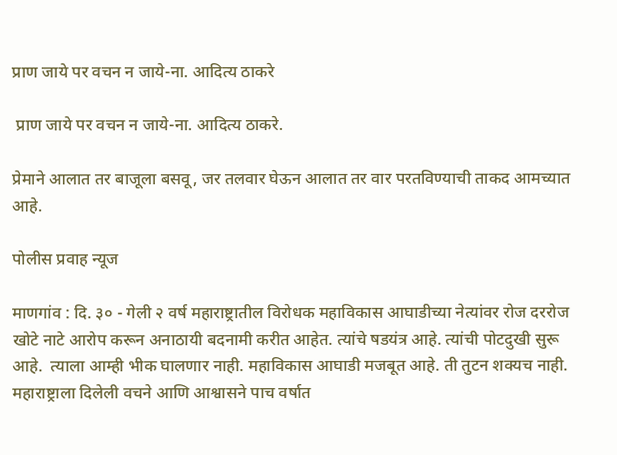प्राण जाये पर वचन न जाये-ना. आदित्य ठाकरे

 प्राण जाये पर वचन न जाये-ना. आदित्य ठाकरे.

प्रेमाने आलात तर बाजूला बसवू, जर तलवार घेऊन आलात तर वार परतविण्याची ताकद आमच्यात आहे.

पोलीस प्रवाह न्यूज

माणगांव : दि. ३० - गेली २ वर्ष महाराष्ट्रातील विरोधक महाविकास आघाडीच्या नेत्यांवर रोज दररोज खोटे नाटे आरोप करून अनाठायी बदनामी करीत आहेत. त्यांचे षडयंत्र आहे. त्यांची पोटदुखी सुरू आहे.  त्याला आम्ही भीक घालणार नाही. महाविकास आघाडी मजबूत आहे. ती तुटन शक्यच नाही. महाराष्ट्राला दिलेली वचने आणि आश्वासने पाच वर्षात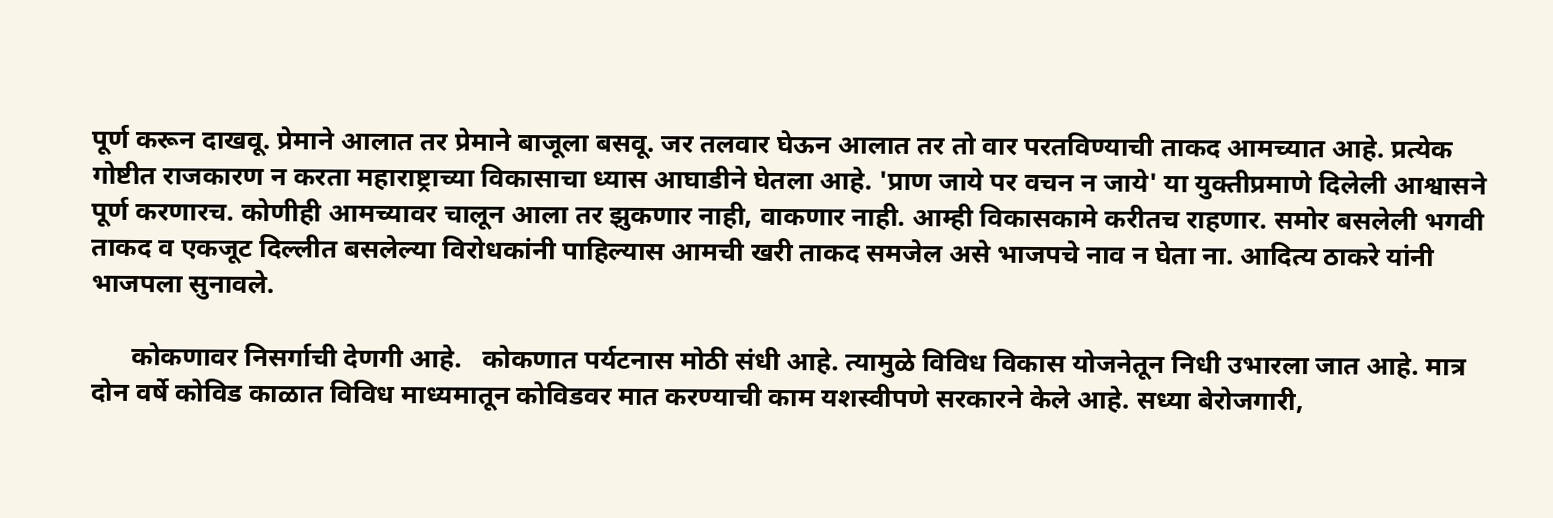पूर्ण करून दाखवू. प्रेमाने आलात तर प्रेमाने बाजूला बसवू. जर तलवार घेऊन आलात तर तो वार परतविण्याची ताकद आमच्यात आहे. प्रत्येक गोष्टीत राजकारण न करता महाराष्ट्राच्या विकासाचा ध्यास आघाडीने घेतला आहे. 'प्राण जाये पर वचन न जाये' या युक्तीप्रमाणे दिलेली आश्वासने पूर्ण करणारच. कोणीही आमच्यावर चालून आला तर झुकणार नाही, वाकणार नाही. आम्ही विकासकामे करीतच राहणार. समोर बसलेली भगवी ताकद व एकजूट दिल्लीत बसलेल्या विरोधकांनी पाहिल्यास आमची खरी ताकद समजेल असे भाजपचे नाव न घेता ना. आदित्य ठाकरे यांनी भाजपला सुनावले.

      कोकणावर निसर्गाची देणगी आहे.   कोकणात पर्यटनास मोठी संधी आहे. त्यामुळे विविध विकास योजनेतून निधी उभारला जात आहे. मात्र दोन वर्षे कोविड काळात विविध माध्यमातून कोविडवर मात करण्याची काम यशस्वीपणे सरकारने केले आहे. सध्या बेरोजगारी,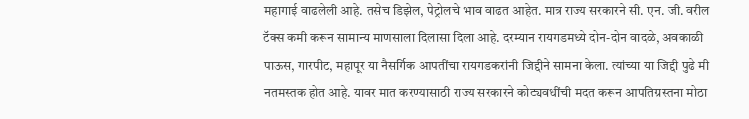महागाई वाढलेली आहे. तसेच डिझेल, पेट्रोलचे भाव वाढत आहेत. मात्र राज्य सरकारने सी. एन. जी. वरील टॅक्स कमी करून सामान्य माणसाला दिलासा दिला आहे. दरम्यान रायगडमध्ये दोन-दोन वादळे, अवकाळी पाऊस, गारपीट, महापूर या नैसर्गिक आपतींचा रायगडकरांनी जिद्दीने सामना केला. त्यांच्या या जिद्दी पुढे मी नतमस्तक होत आहे. यावर मात करण्यासाठी राज्य सरकारने कोट्यवधींची मदत करून आपतिग्रस्तना मोठा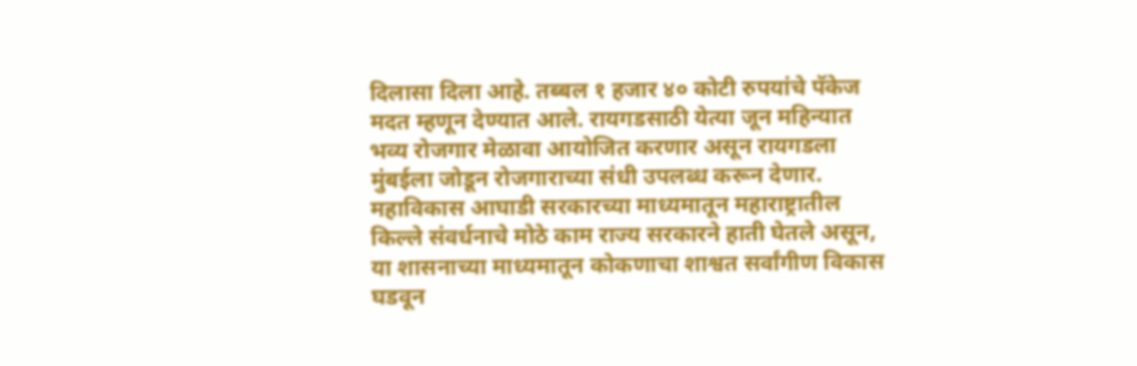दिलासा दिला आहे. तब्बल १ हजार ४० कोटी रुपयांचे पॅकेज मदत म्हणून देण्यात आले. रायगडसाठी येत्या जून महिन्यात भव्य रोजगार मेळावा आयोजित करणार असून रायगडला मुंबईला जोडून रोजगाराच्या संधी उपलब्ध करून देणार. महाविकास आघाडी सरकारच्या माध्यमातून महाराष्ट्रातील किल्ले संवर्धनाचे मोठे काम राज्य सरकारने हाती घेतले असून, या शासनाच्या माध्यमातून कोकणाचा शाश्वत सर्वांगीण विकास घडवून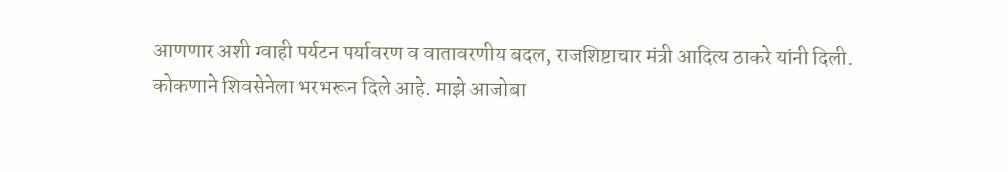आणणार अशी ग्वाही पर्यटन पर्यावरण व वातावरणीय बदल, राजशिष्टाचार मंत्री आदित्य ठाकरे यांनी दिली. कोकणाने शिवसेनेला भरभरून दिले आहे. माझे आजोबा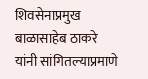शिवसेनाप्रमुख बाळासाहेब ठाकरे यांनी सांगितल्याप्रमाणे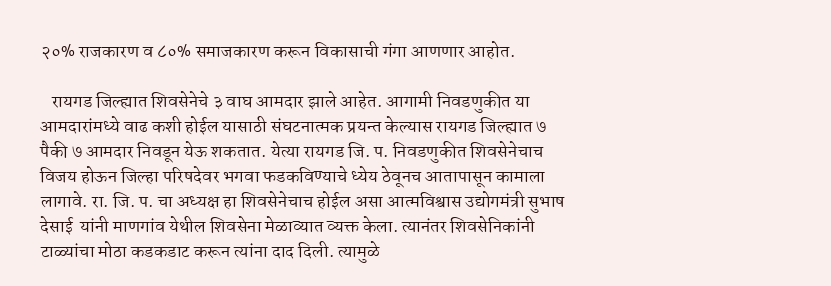२०% राजकारण व ८०% समाजकारण करून विकासाची गंगा आणणार आहोत.

   रायगड जिल्ह्यात शिवसेनेचे ३ वाघ आमदार झाले आहेत. आगामी निवडणुकीत या आमदारांमध्ये वाढ कशी होईल यासाठी संघटनात्मक प्रयन्त केल्यास रायगड जिल्ह्यात ७ पैकी ७ आमदार निवडून येऊ शकतात. येत्या रायगड जि. प. निवडणुकीत शिवसेनेचाच विजय होऊन जिल्हा परिषदेवर भगवा फडकविण्याचे ध्येय ठेवूनच आतापासून कामाला लागावे. रा. जि. प. चा अध्यक्ष हा शिवसेनेचाच होईल असा आत्मविश्वास उद्योगमंत्री सुभाष देसाई  यांनी माणगांव येथील शिवसेना मेळाव्यात व्यक्त केला. त्यानंतर शिवसेनिकांनी टाळ्यांचा मोठा कडकडाट करून त्यांना दाद दिली. त्यामुळे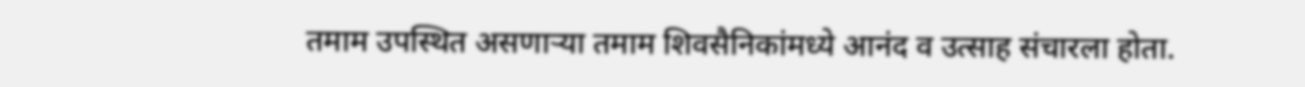तमाम उपस्थित असणाऱ्या तमाम शिवसैनिकांमध्ये आनंद व उत्साह संचारला होता.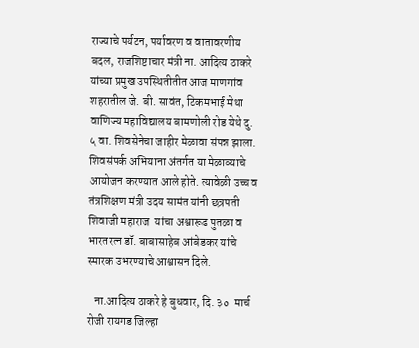राज्याचे पर्यटन, पर्यावरण व वातावरणीय बदल, राजशिष्टाचार मंत्री ना. आदित्य ठाकरे यांच्या प्रमुख उपस्थितीतीत आज माणगांव शहरातील जे. बी. सावंत, टिकमभाई मेथा वाणिज्य महाविद्यालय बामणोली रोड येथे दु. ५ वा. शिवसेनेचा जाहीर मेळावा संपन्न झाला. शिवसंपर्क अभियाना अंतर्गत या मेळाव्याचे आयोजन करण्यात आले होते. त्यावेळी उच्च व तंत्रशिक्षण मंत्री उदय सामंत यांनी छत्रपती शिवाजी महाराज  यांचा अश्वारूढ पुतळा व भारतरत्न डॉ. बाबासाहेब आंबेडकर यांचे स्मारक उभरण्याचे आश्वासन दिले.

   ना.आदित्य ठाकरे हे बुधवार, दि. ३०  मार्च रोजी रायगड जिल्हा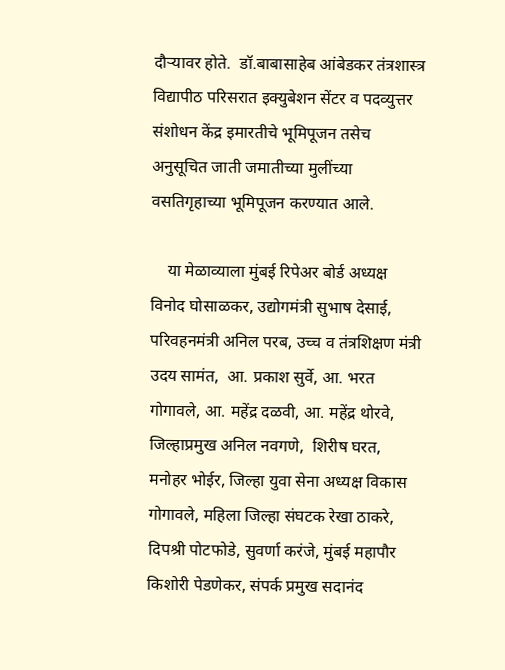दौऱ्यावर होते.  डॉ.बाबासाहेब आंबेडकर तंत्रशास्त्र विद्यापीठ परिसरात इक्युबेशन सेंटर व पदव्युत्तर संशोधन केंद्र इमारतीचे भूमिपूजन तसेच अनुसूचित जाती जमातीच्या मुलींच्या वसतिगृहाच्या भूमिपूजन करण्यात आले.

    या मेळाव्याला मुंबई रिपेअर बोर्ड अध्यक्ष विनोद घोसाळकर, उद्योगमंत्री सुभाष देसाई, परिवहनमंत्री अनिल परब, उच्च व तंत्रशिक्षण मंत्री उदय सामंत,  आ. प्रकाश सुर्वे, आ. भरत गोगावले, आ. महेंद्र दळवी, आ. महेंद्र थोरवे, जिल्हाप्रमुख अनिल नवगणे,  शिरीष घरत, मनोहर भोईर, जिल्हा युवा सेना अध्यक्ष विकास गोगावले, महिला जिल्हा संघटक रेखा ठाकरे, दिपश्री पोटफोडे, सुवर्णा करंजे, मुंबई महापौर किशोरी पेडणेकर, संपर्क प्रमुख सदानंद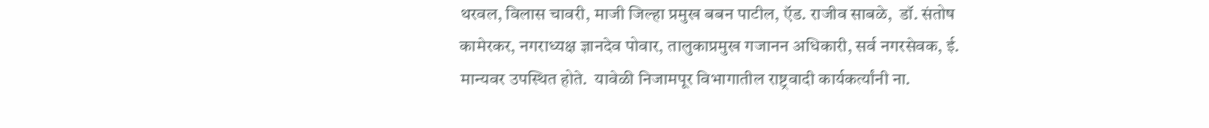थरवल, विलास चावरी, माजी जिल्हा प्रमुख बबन पाटील, ऍड. राजीव साबळे,  डॉ. संतोष कामेरकर, नगराध्यक्ष ज्ञानदेव पोवार, तालुकाप्रमुख गजानन अधिकारी, सर्व नगरसेवक, ई. मान्यवर उपस्थित होते.  यावेळी निजामपूर विभागातील राष्ट्रवादी कार्यकर्त्यांनी ना.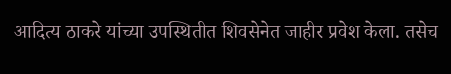आदित्य ठाकरे यांच्या उपस्थितीत शिवसेनेत जाहीर प्रवेश केला. तसेच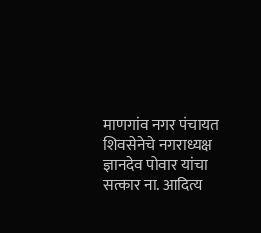माणगांव नगर पंचायत शिवसेनेचे नगराध्यक्ष ज्ञानदेव पोवार यांचा सत्कार ना. आदित्य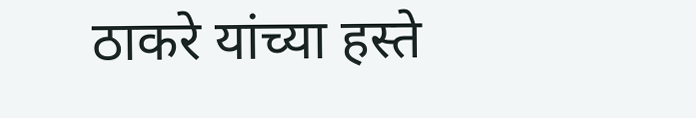ठाकरे यांच्या हस्ते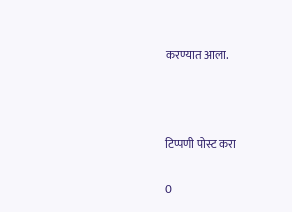करण्यात आला.



टिप्पणी पोस्ट करा

0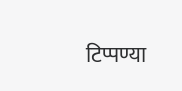टिप्पण्या